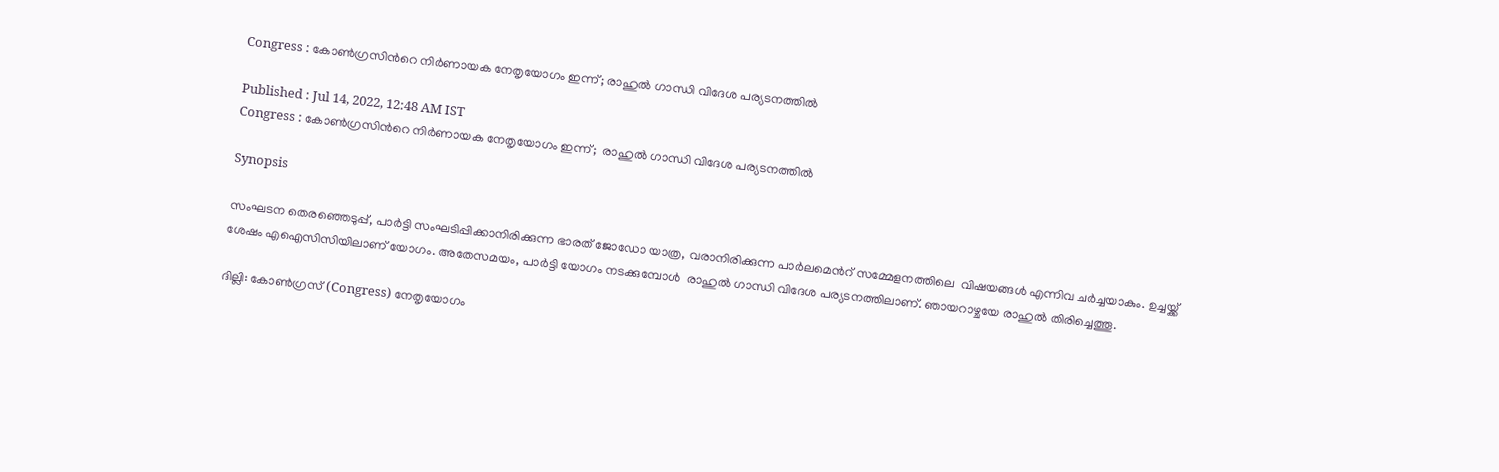Congress : കോണ്‍ഗ്രസിന്‍റെ നിര്‍ണായക നേതൃയോഗം ഇന്ന്; രാഹുല്‍ ഗാന്ധി വിദേശ പര്യടനത്തില്‍

Published : Jul 14, 2022, 12:48 AM IST
Congress : കോണ്‍ഗ്രസിന്‍റെ നിര്‍ണായക നേതൃയോഗം ഇന്ന്;  രാഹുല്‍ ഗാന്ധി വിദേശ പര്യടനത്തില്‍

Synopsis

സംഘടന തെരഞ്ഞെടുപ്പ്, പാര്‍ട്ടി സംഘടിപ്പിക്കാനിരിക്കുന്ന ഭാരത് ജോഡോ യാത്ര, വരാനിരിക്കുന്ന പാര്‍ലമെന്‍റ് സമ്മേളനത്തിലെ  വിഷയങ്ങള്‍ എന്നിവ ചര്‍ച്ചയാകും. ഉച്ചയ്ക്ക് ശേഷം എഐസിസിയിലാണ് യോഗം. അതേസമയം, പാര്‍ട്ടി യോഗം നടക്കുമ്പോള്‍  രാഹുല്‍ ഗാന്ധി വിദേശ പര്യടനത്തിലാണ്. ഞായറാഴ്ചയേ രാഹുല്‍ തിരിച്ചെത്തൂ.

ദില്ലി: കോണ്‍ഗ്രസ് (Congress) നേതൃയോഗം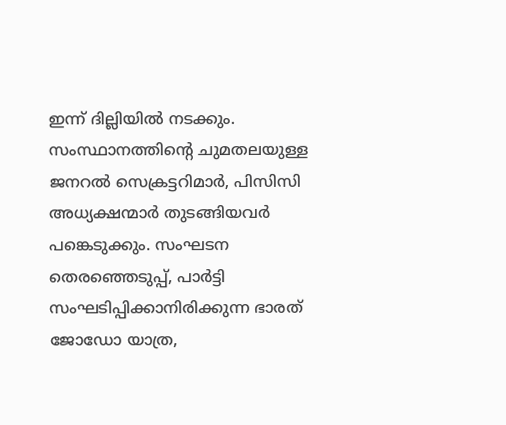ഇന്ന് ദില്ലിയില്‍ നടക്കും. സംസ്ഥാനത്തിന്‍റെ ചുമതലയുള്ള ജനറല്‍ സെക്രട്ടറിമാര്‍, പിസിസി അധ്യക്ഷന്മാര്‍ തുടങ്ങിയവര്‍ പങ്കെടുക്കും. സംഘടന തെരഞ്ഞെടുപ്പ്, പാര്‍ട്ടി സംഘടിപ്പിക്കാനിരിക്കുന്ന ഭാരത് ജോഡോ യാത്ര,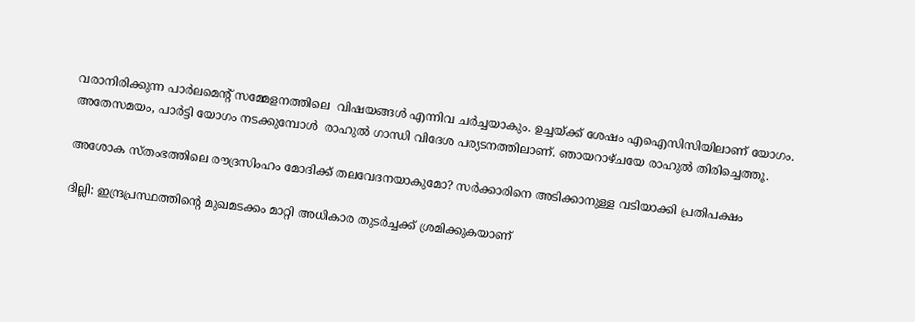വരാനിരിക്കുന്ന പാര്‍ലമെന്‍റ് സമ്മേളനത്തിലെ  വിഷയങ്ങള്‍ എന്നിവ ചര്‍ച്ചയാകും. ഉച്ചയ്ക്ക് ശേഷം എഐസിസിയിലാണ് യോഗം. അതേസമയം, പാര്‍ട്ടി യോഗം നടക്കുമ്പോള്‍  രാഹുല്‍ ഗാന്ധി വിദേശ പര്യടനത്തിലാണ്. ഞായറാഴ്ചയേ രാഹുല്‍ തിരിച്ചെത്തൂ.

അശോക സ്തംഭത്തിലെ രൗദ്രസിംഹം മോദിക്ക് തലവേദനയാകുമോ? സര്‍ക്കാരിനെ അടിക്കാനുള്ള വടിയാക്കി പ്രതിപക്ഷം

ദില്ലി: ഇന്ദ്രപ്രസ്ഥത്തിന്‍റെ മുഖമടക്കം മാറ്റി അധികാര തുടര്‍ച്ചക്ക് ശ്രമിക്കുകയാണ്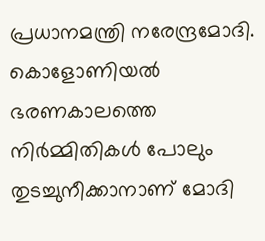പ്രധാനമന്ത്രി നരേന്ദ്രമോദി. കൊളോണിയല്‍ ഭരണകാലത്തെ നിര്‍മ്മിതികള്‍ പോലും തുടച്ചുനീക്കാനാണ് മോദി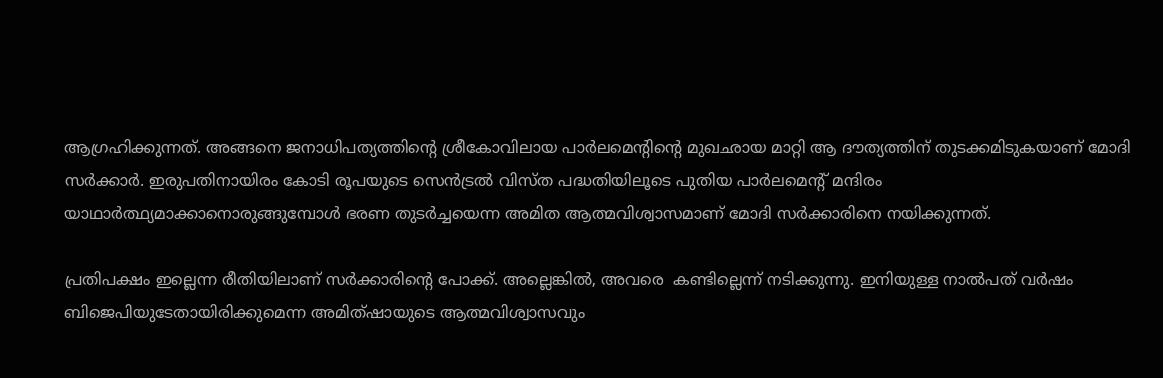ആഗ്രഹിക്കുന്നത്. അങ്ങനെ ജനാധിപത്യത്തിന്‍റെ ശ്രീകോവിലായ പാര്‍ലമെന്‍റിന്‍റെ മുഖഛായ മാറ്റി ആ ദൗത്യത്തിന് തുടക്കമിടുകയാണ് മോദി സര്‍ക്കാര്‍. ഇരുപതിനായിരം കോടി രൂപയുടെ സെന്‍ട്രല്‍ വിസ്ത പദ്ധതിയിലൂടെ പുതിയ പാര്‍ലമെന്‍റ് മന്ദിരം യാഥാര്‍ത്ഥ്യമാക്കാനൊരുങ്ങുമ്പോള്‍ ഭരണ തുടര്‍ച്ചയെന്ന അമിത ആത്മവിശ്വാസമാണ് മോദി സര്‍ക്കാരിനെ നയിക്കുന്നത്.

പ്രതിപക്ഷം ഇല്ലെന്ന രീതിയിലാണ് സര്‍ക്കാരിന്‍റെ പോക്ക്. അല്ലെങ്കില്‍, അവരെ  കണ്ടില്ലെന്ന് നടിക്കുന്നു. ഇനിയുള്ള നാല്‍പത് വര്‍ഷം ബിജെപിയുടേതായിരിക്കുമെന്ന അമിത്ഷായുടെ ആത്മവിശ്വാസവും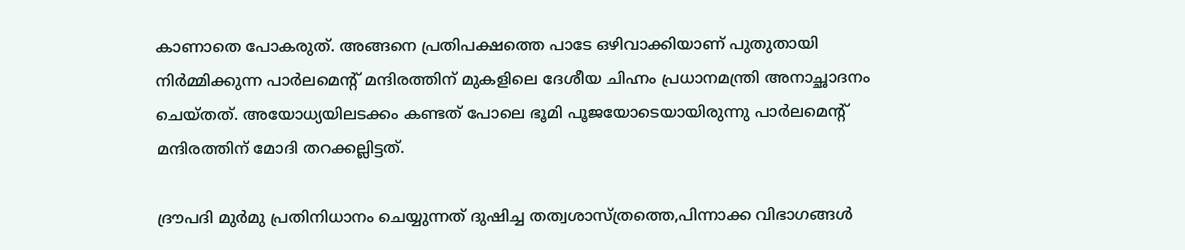കാണാതെ പോകരുത്. അങ്ങനെ പ്രതിപക്ഷത്തെ പാടേ ഒഴിവാക്കിയാണ് പുതുതായി നിര്‍മ്മിക്കുന്ന പാര്‍ലമെന്‍റ് മന്ദിരത്തിന് മുകളിലെ ദേശീയ ചിഹ്നം പ്രധാനമന്ത്രി അനാച്ഛാദനം ചെയ്തത്. അയോധ്യയിലടക്കം കണ്ടത് പോലെ ഭൂമി പൂജയോടെയായിരുന്നു പാര്‍ലമെന്‍റ് മന്ദിരത്തിന് മോദി തറക്കല്ലിട്ടത്.

ദ്രൗപദി മുർമു പ്രതിനിധാനം ചെയ്യുന്നത് ദുഷിച്ച തത്വശാസ്ത്രത്തെ,പിന്നാക്ക വിഭാഗങ്ങൾ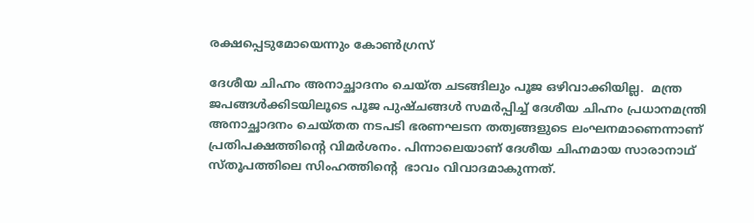രക്ഷപ്പെടുമോയെന്നും കോൺഗ്രസ്

ദേശീയ ചിഹ്നം അനാച്ഛാദനം ചെയ്ത ചടങ്ങിലും പൂജ ഒഴിവാക്കിയില്ല.  മന്ത്ര ജപങ്ങള്‍ക്കിടയിലൂടെ പൂജ പുഷ്ചങ്ങള്‍ സമര്‍പ്പിച്ച് ദേശീയ ചിഹ്നം പ്രധാനമന്ത്രി അനാച്ഛാദനം ചെയ്തത നടപടി ഭരണഘടന തത്വങ്ങളുടെ ലംഘനമാണെന്നാണ് പ്രതിപക്ഷത്തിന്‍റെ വിമര്‍ശനം. പിന്നാലെയാണ് ദേശീയ ചിഹ്നമായ സാരാനാഥ് സ്തൂപത്തിലെ സിംഹത്തിന്‍റെ  ഭാവം വിവാദമാകുന്നത്.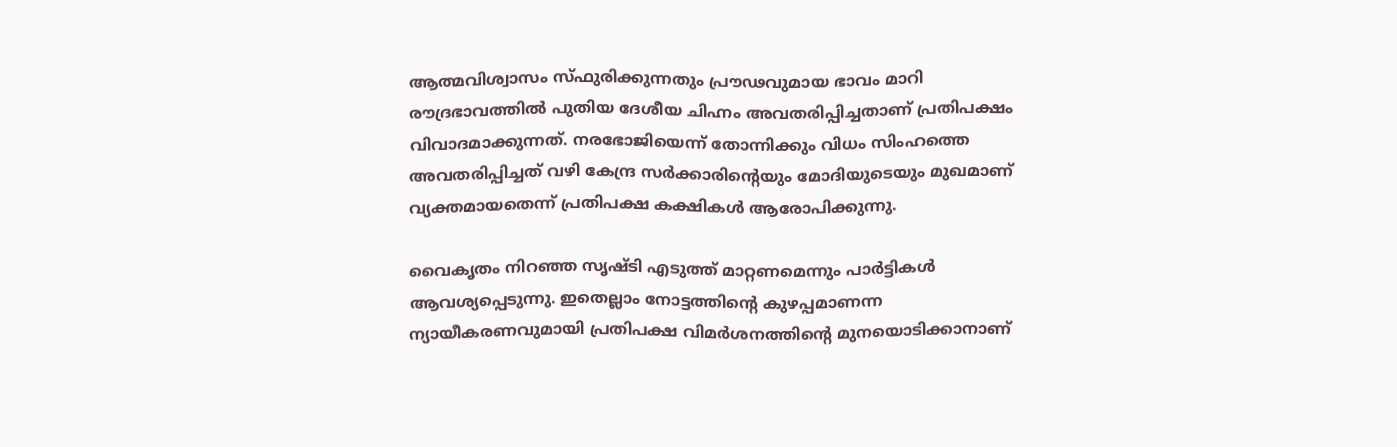ആത്മവിശ്വാസം സ്ഫുരിക്കുന്നതും പ്രൗഢവുമായ ഭാവം മാറി രൗദ്രഭാവത്തില്‍ പുതിയ ദേശീയ ചിഹ്നം അവതരിപ്പിച്ചതാണ് പ്രതിപക്ഷം വിവാദമാക്കുന്നത്. നരഭോജിയെന്ന് തോന്നിക്കും വിധം സിംഹത്തെ അവതരിപ്പിച്ചത് വഴി കേന്ദ്ര സര്‍ക്കാരിന്‍റെയും മോദിയുടെയും മുഖമാണ് വ്യക്തമായതെന്ന് പ്രതിപക്ഷ കക്ഷികള്‍ ആരോപിക്കുന്നു.

വൈകൃതം നിറഞ്ഞ സൃഷ്ടി എടുത്ത് മാറ്റണമെന്നും പാര്‍ട്ടികള്‍ ആവശ്യപ്പെടുന്നു. ഇതെല്ലാം നോട്ടത്തിന്‍റെ കുഴപ്പമാണന്ന ന്യായീകരണവുമായി പ്രതിപക്ഷ വിമര്‍ശനത്തിന്‍റെ മുനയൊടിക്കാനാണ്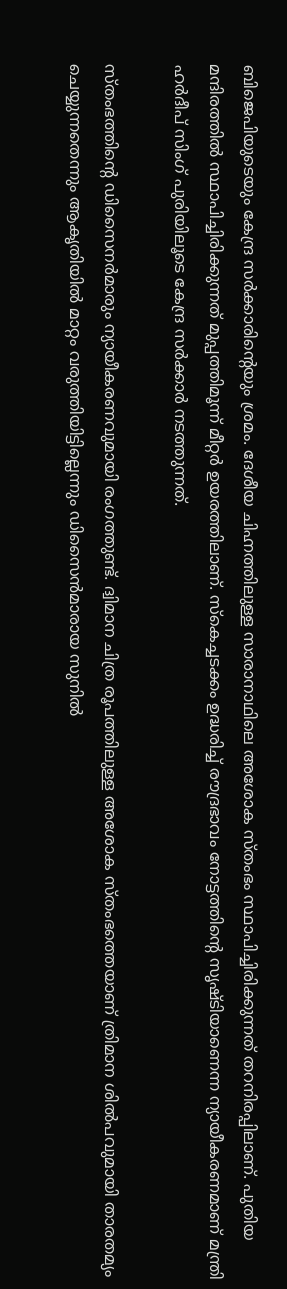ബിജെപിയുടെയും കേന്ദ്ര സര്‍ക്കാരിന്‍റെയും ശ്രമം. ദേശീയ ചിഹ്നത്തിലുള്ള സാരാനാഥിലെ അശോക സ്തംഭം സ്ഥാപിച്ചിരിക്കുന്നത് തറനിരപ്പിലാണ്. പുതിയ മന്ദിരത്തില്‍ സ്ഥാപിച്ചിരിക്കുന്നത് മുപ്പത്തിമൂന്ന് മീറ്റര്‍ ഉയരത്തിലാണ്. സ്കെച്ചടക്കം ഉദ്ധരിച്ച് രൗദ്രഭാവം നോട്ടത്തിന്‍റെ സൃഷ്ടിയാണെന്ന ന്യായീകരണമാണ് മന്ത്രി ഹര്‍ദീപ് സിംഗ് പുരിയിലൂടെ കേന്ദ്ര സര്‍ക്കാര്‍ നടത്തുന്നത്.

സ്തംഭത്തിന്‍റെ ഡിസൈനര്‍മാരും ന്യായീകരണവുമായി രംഗത്തുണ്ട്. ദ്വിമാന ചിത്ര രൂപത്തിലുള്ള അശോക സ്തംഭത്തെയാണ് ത്രിമാന ശില്‍പവുമായി താരതമ്യം ചെയ്യുന്നതെന്നും ആകൃതിയില്‍ മാറ്റം വരുത്തിയിട്ടില്ലെന്നും ഡിസൈന്‍മാരായ സുനില്‍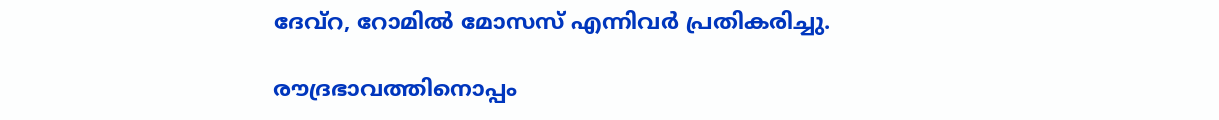ദേവ്റ, റോമില്‍ മോസസ് എന്നിവര്‍ പ്രതികരിച്ചു.

രൗദ്രഭാവത്തിനൊപ്പം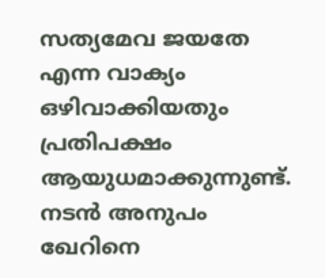സത്യമേവ ജയതേ എന്ന വാക്യം ഒഴിവാക്കിയതും പ്രതിപക്ഷം ആയുധമാക്കുന്നുണ്ട്. നടന്‍ അനുപം ഖേറിനെ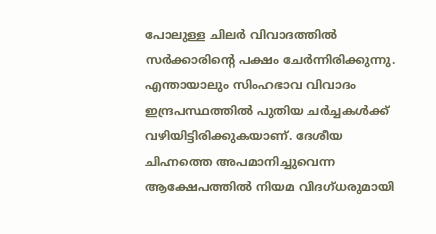പോലുള്ള ചിലര്‍ വിവാദത്തില്‍ സര്‍ക്കാരിന്‍റെ പക്ഷം ചേര്‍ന്നിരിക്കുന്നു. എന്തായാലും സിംഹഭാവ വിവാദം ഇന്ദ്രപസ്ഥത്തില്‍ പുതിയ ചര്‍ച്ചകള്‍ക്ക് വഴിയിട്ടിരിക്കുകയാണ്. ദേശീയ ചിഹ്നത്തെ അപമാനിച്ചുവെന്ന ആക്ഷേപത്തില്‍ നിയമ വിദഗ്‍ധരുമായി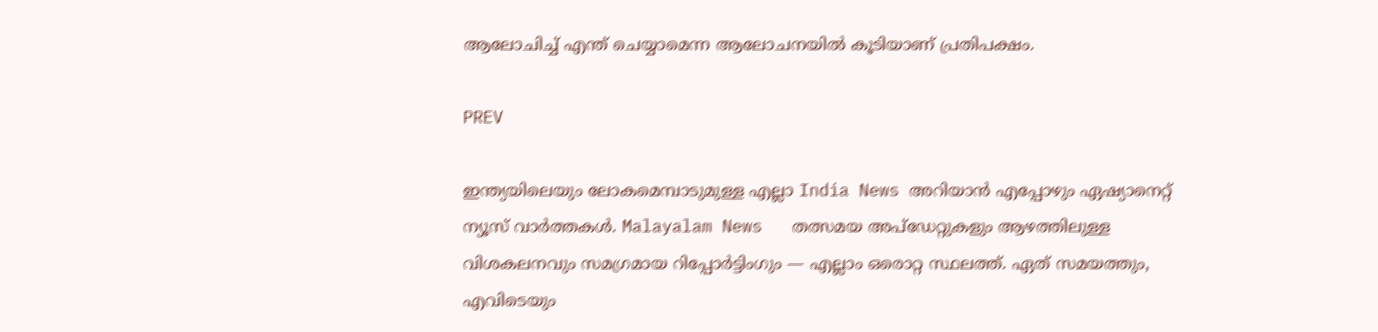ആലോചിച്ച് എന്ത് ചെയ്യാമെന്ന ആലോചനയില്‍ കൂടിയാണ് പ്രതിപക്ഷം.

PREV

ഇന്ത്യയിലെയും ലോകമെമ്പാടുമുള്ള എല്ലാ India News അറിയാൻ എപ്പോഴും ഏഷ്യാനെറ്റ് ന്യൂസ് വാർത്തകൾ. Malayalam News   തത്സമയ അപ്‌ഡേറ്റുകളും ആഴത്തിലുള്ള വിശകലനവും സമഗ്രമായ റിപ്പോർട്ടിംഗും — എല്ലാം ഒരൊറ്റ സ്ഥലത്ത്. ഏത് സമയത്തും, എവിടെയും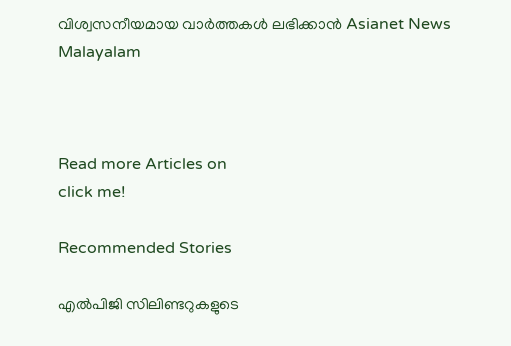വിശ്വസനീയമായ വാർത്തകൾ ലഭിക്കാൻ Asianet News Malayalam



Read more Articles on
click me!

Recommended Stories

എൽപിജി സിലിണ്ടറുകളുടെ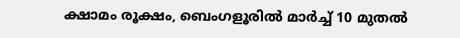ക്ഷാമം രൂക്ഷം, ബെംഗളൂരിൽ മാർച്ച് 10 മുതൽ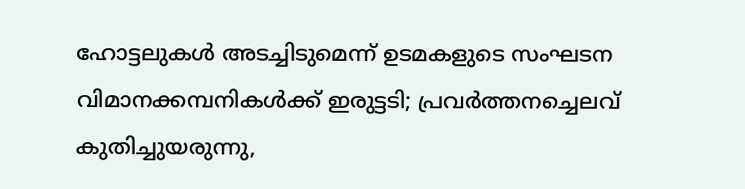ഹോട്ടലുകൾ അടച്ചിടുമെന്ന് ഉടമകളുടെ സംഘടന
വിമാനക്കമ്പനികള്‍ക്ക് ഇരുട്ടടി; പ്രവര്‍ത്തനച്ചെലവ് കുതിച്ചുയരുന്നു,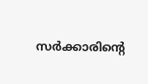സര്‍ക്കാരിന്റെ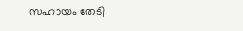സഹായം തേടി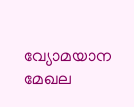വ്യോമയാന മേഖല